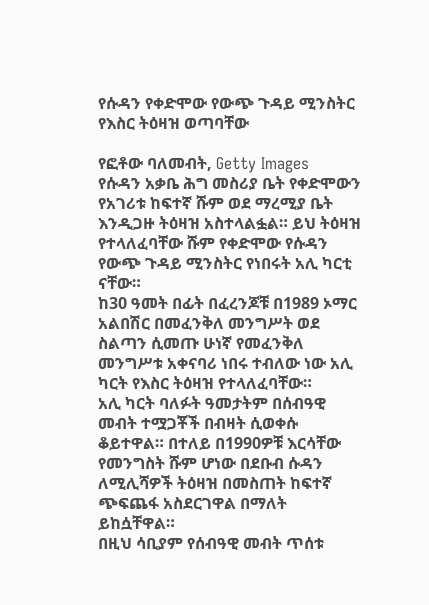የሱዳን የቀድሞው የውጭ ጉዳይ ሚንስትር የእስር ትዕዛዝ ወጣባቸው

የፎቶው ባለመብት, Getty Images
የሱዳን አቃቤ ሕግ መስሪያ ቤት የቀድሞውን የአገሪቱ ከፍተኛ ሹም ወደ ማረሚያ ቤት እንዲጋዙ ትዕዛዝ አስተላልፏል። ይህ ትዕዛዝ የተላለፈባቸው ሹም የቀድሞው የሱዳን የውጭ ጉዳይ ሚንስትር የነበሩት አሊ ካርቲ ናቸው።
ከ30 ዓመት በፊት በፈረንጆቹ በ1989 ኦማር አልበሽር በመፈንቅለ መንግሥት ወደ ስልጣን ሲመጡ ሁነኛ የመፈንቅለ መንግሥቱ አቀናባሪ ነበሩ ተብለው ነው አሊ ካርት የእስር ትዕዛዝ የተላለፈባቸው።
አሊ ካርት ባለፉት ዓመታትም በሰብዓዊ መብት ተሟጋቾች በብዛት ሲወቀሱ ቆይተዋል። በተለይ በ1990ዎቹ እርሳቸው የመንግስት ሹም ሆነው በደቡብ ሱዳን ለሚሊሻዎች ትዕዛዝ በመስጠት ከፍተኛ ጭፍጨፋ አስደርገዋል በማለት ይከሷቸዋል።
በዚህ ሳቢያም የሰብዓዊ መብት ጥሰቱ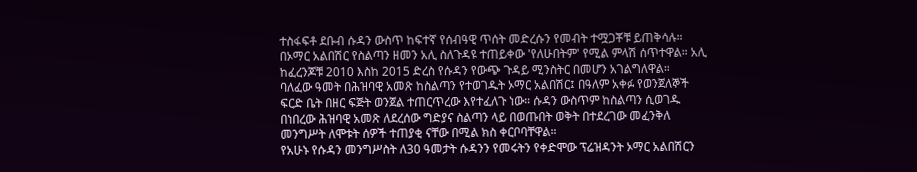ተስፋፍቶ ደቡብ ሱዳን ውስጥ ከፍተኛ የሰብዓዊ ጥሰት መድረሱን የመብት ተሟጋቾቹ ይጠቅሳሉ።
በኦማር አልበሽር የስልጣን ዘመን አሊ ስለጉዳዩ ተጠይቀው 'የለሁበትም' የሚል ምላሽ ሰጥተዋል። አሊ ከፈረንጆቹ 2010 እስከ 2015 ድረስ የሱዳን የውጭ ጉዳይ ሚንስትር በመሆን አገልግለዋል።
ባለፈው ዓመት በሕዝባዊ አመጽ ከስልጣን የተወገዱት ኦማር አልበሽር፤ በዓለም አቀፉ የወንጀለኞች ፍርድ ቤት በዘር ፍጅት ወንጀል ተጠርጥረው እየተፈለጉ ነው። ሱዳን ውስጥም ከስልጣን ሲወገዱ በነበረው ሕዝባዊ አመጽ ለደረሰው ግድያና ስልጣን ላይ በወጡበት ወቅት በተደረገው መፈንቅለ መንግሥት ለሞቱት ሰዎች ተጠያቂ ናቸው በሚል ክስ ቀርቦባቸዋል።
የአሁኑ የሱዳን መንግሥስት ለ30 ዓመታት ሱዳንን የመሩትን የቀድሞው ፕሬዝዳንት ኦማር አልበሽርን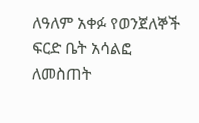ለዓለም አቀፉ የወንጀለኞች ፍርድ ቤት አሳልፎ ለመስጠት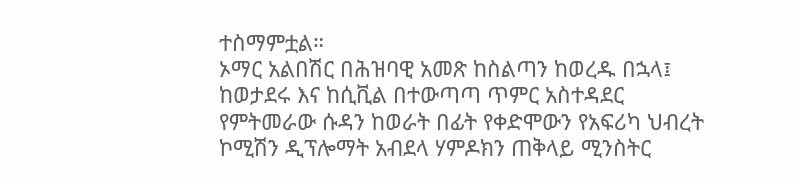ተስማምቷል።
ኦማር አልበሽር በሕዝባዊ አመጽ ከስልጣን ከወረዱ በኋላ፤ ከወታደሩ እና ከሲቪል በተውጣጣ ጥምር አስተዳደር የምትመራው ሱዳን ከወራት በፊት የቀድሞውን የአፍሪካ ህብረት ኮሚሽን ዲፕሎማት አብደላ ሃምዶክን ጠቅላይ ሚንስትር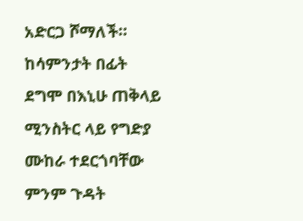አድርጋ ሾማለች።
ከሳምንታት በፊት ደግሞ በእኒሁ ጠቅላይ ሚንስትር ላይ የግድያ ሙከራ ተደርጎባቸው ምንም ጉዳት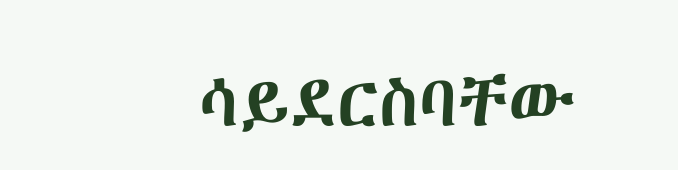ሳይደርስባቸው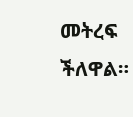መትረፍ ችለዋል።